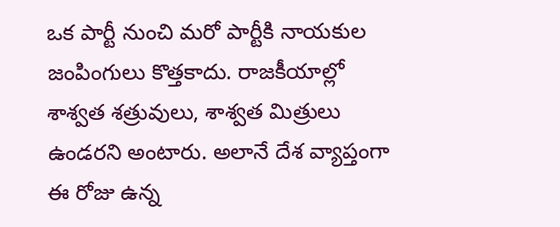ఒక పార్టీ నుంచి మరో పార్టీకి నాయకుల జంపింగులు కొత్తకాదు. రాజకీయాల్లో శాశ్వత శత్రువులు, శాశ్వత మిత్రులు ఉండరని అంటారు. అలానే దేశ వ్యాప్తంగా ఈ రోజు ఉన్న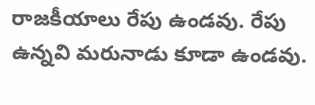రాజకీయాలు రేపు ఉండవు. రేపు ఉన్నవి మరునాడు కూడా ఉండవు.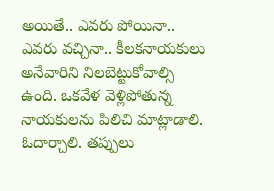అయితే.. ఎవరు పోయినా.. ఎవరు వచ్చినా.. కీలకనాయకులు అనేవారిని నిలబెట్టుకోవాల్సి ఉంది. ఒకవేళ వెళ్లిపోతున్న నాయకులను పిలిచి మాట్లాడాలి. ఓదార్చాలి. తప్పులు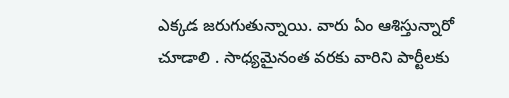ఎక్కడ జరుగుతున్నాయి. వారు ఏం ఆశిస్తున్నారో చూడాలి . సాధ్యమైనంత వరకు వారిని పార్టీలకు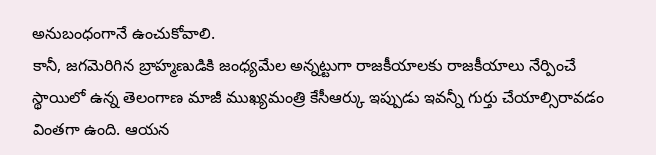అనుబంధంగానే ఉంచుకోవాలి.
కానీ, జగమెరిగిన బ్రాహ్మణుడికి జంధ్యమేల అన్నట్టుగా రాజకీయాలకు రాజకీయాలు నేర్పించే స్థాయిలో ఉన్న తెలంగాణ మాజీ ముఖ్యమంత్రి కేసీఆర్కు ఇప్పుడు ఇవన్నీ గుర్తు చేయాల్సిరావడం వింతగా ఉంది. ఆయన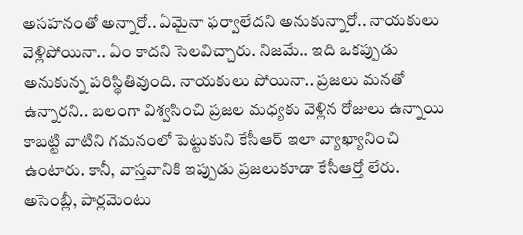అసహనంతో అన్నారో.. ఏమైనా ఫర్వాలేదని అనుకున్నారో.. నాయకులు వెళ్లిపోయినా.. ఏం కాదని సెలవిచ్చారు. నిజమే.. ఇది ఒకప్పుడు అనుకున్న పరిస్థితివుంది. నాయకులు పోయినా.. ప్రజలు మనతో ఉన్నారని.. బలంగా విశ్వసించి ప్రజల మధ్యకు వెళ్లిన రోజులు ఉన్నాయి కాబట్టి వాటిని గమనంలో పెట్టుకుని కేసీఆర్ ఇలా వ్యాఖ్యానించి ఉంటారు. కానీ, వాస్తవానికి ఇప్పుడు ప్రజలుకూడా కేసీఆర్తో లేరు.
అసెంబ్లీ, పార్లమెంటు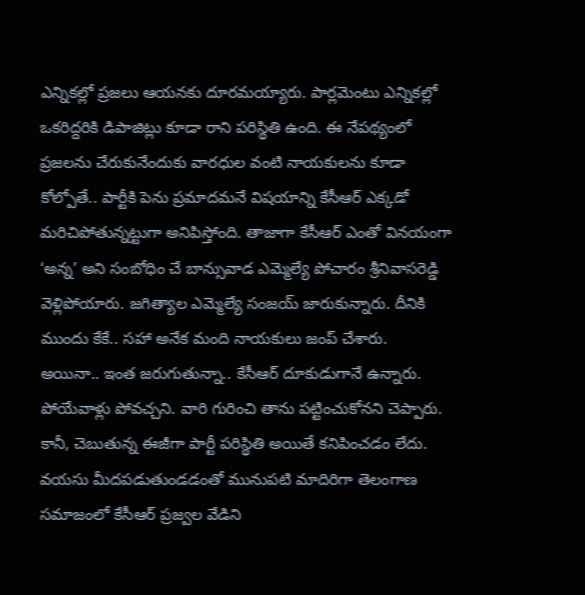ఎన్నికల్లో ప్రజలు ఆయనకు దూరమయ్యారు. పార్లమెంటు ఎన్నికల్లో ఒకరిద్దరికి డిపాజిట్లు కూడా రాని పరిస్థితి ఉంది. ఈ నేపథ్యంలో ప్రజలను చేరుకునేందుకు వారధుల వంటి నాయకులను కూడా కోల్పోతే.. పార్టీకి పెను ప్రమాదమనే విషయాన్ని కేసీఆర్ ఎక్కడో మరిచిపోతున్నట్టుగా అనిపిస్తోంది. తాజాగా కేసీఆర్ ఎంతో వినయంగా ‘అన్న’ అని సంబోధిం చే బాన్సువాడ ఎమ్మెల్యే పోచారం శ్రీనివాసరెడ్డి వెళ్లిపోయారు. జగిత్యాల ఎమ్మెల్యే సంజయ్ జారుకున్నారు. దీనికి ముందు కేకే.. సహా అనేక మంది నాయకులు జంప్ చేశారు.
అయినా.. ఇంత జరుగుతున్నా.. కేసీఆర్ దూకుడుగానే ఉన్నారు. పోయేవాళ్లు పోవచ్చని. వారి గురించి తాను పట్టించుకోనని చెప్పారు. కానీ, చెబుతున్న ఈజీగా పార్టీ పరిస్థితి అయితే కనిపించడం లేదు. వయసు మీదపడుతుండడంతో మునుపటి మాదిరిగా తెలంగాణ సమాజంలో కేసీఆర్ ప్రజ్వల వేడిని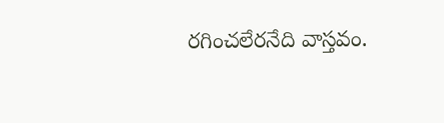రగించలేరనేది వాస్తవం.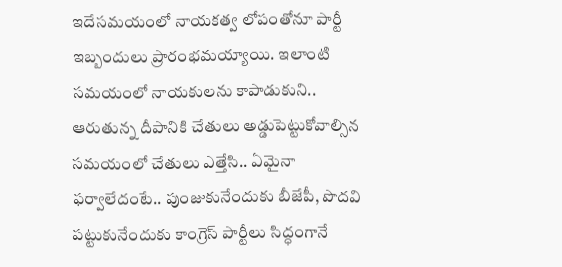ఇదేసమయంలో నాయకత్వ లోపంతోనూ పార్టీ ఇబ్బందులు ప్రారంభమయ్యాయి. ఇలాంటి సమయంలో నాయకులను కాపాడుకుని.. ఆరుతున్న దీపానికి చేతులు అడ్డుపెట్టుకోవాల్సిన సమయంలో చేతులు ఎత్తేసి.. ఏమైనా ఫర్వాలేదంటే.. పుంజుకునేందుకు బీజేపీ, పొదవి పట్టుకునేందుకు కాంగ్రెస్ పార్టీలు సిద్ధంగానే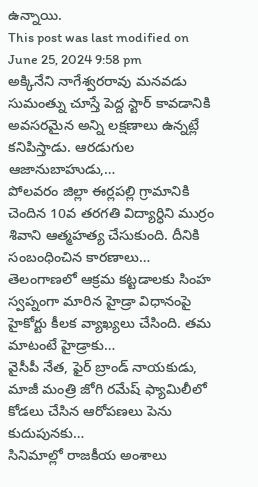ఉన్నాయి.
This post was last modified on June 25, 2024 9:58 pm
అక్కినేని నాగేశ్వరరావు మనవడు సుమంత్ను చూస్తే పెద్ద స్టార్ కావడానికి అవసరమైన అన్ని లక్షణాలు ఉన్నట్లే కనిపిస్తాడు. ఆరడుగుల ఆజానుబాహుడు,…
పోలవరం జిల్లా ఈర్లపల్లి గ్రామానికి చెందిన 10వ తరగతి విద్యార్ధిని ముర్రం శివాని ఆత్మహత్య చేసుకుంది. దీనికి సంబంధించిన కారణాలు…
తెలంగాణలో ఆక్రమ కట్టడాలకు సింహ స్వప్నంగా మారిన హైడ్రా విధానంపై హైకోర్టు కీలక వ్యాఖ్యలు చేసింది. తమ మాటంటే హైడ్రాకు…
వైసీపీ నేత, ఫైర్ బ్రాండ్ నాయకుడు, మాజీ మంత్రి జోగి రమేష్ ఫ్యామిలీలో కోడలు చేసిన ఆరోపణలు పెను కుదుపునకు…
సినిమాల్లో రాజకీయ అంశాలు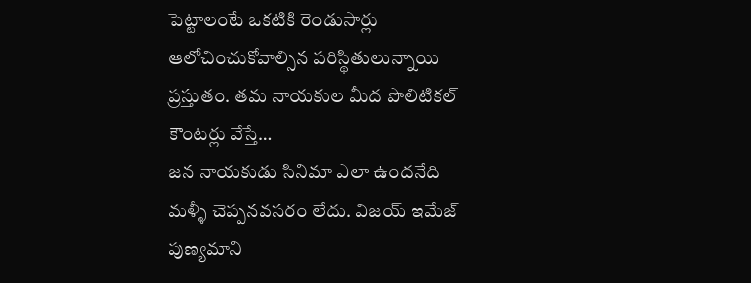పెట్టాలంటే ఒకటికి రెండుసార్లు ఆలోచించుకోవాల్సిన పరిస్థితులున్నాయి ప్రస్తుతం. తమ నాయకుల మీద పొలిటికల్ కౌంటర్లు వేస్తే…
జన నాయకుడు సినిమా ఎలా ఉందనేది మళ్ళీ చెప్పనవసరం లేదు. విజయ్ ఇమేజ్ పుణ్యమాని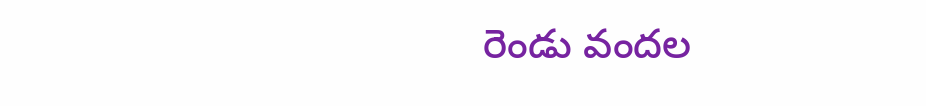రెండు వందల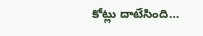కోట్లు దాటేసింది…